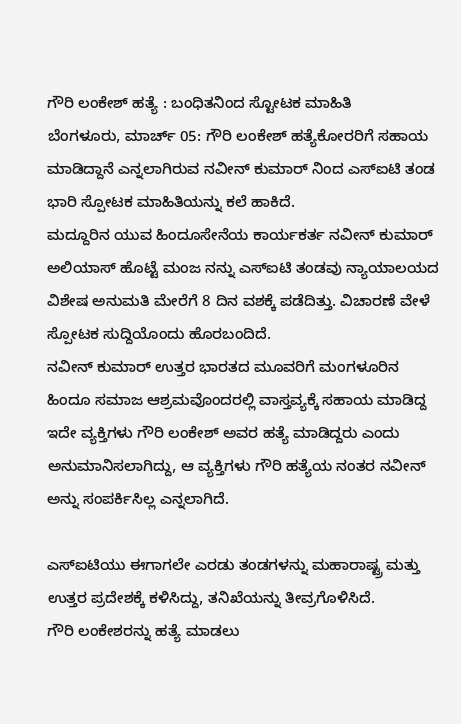ಗೌರಿ ಲಂಕೇಶ್ ಹತ್ಯೆ : ಬಂಧಿತನಿಂದ ಸ್ಟೋಟಕ ಮಾಹಿತಿ
ಬೆಂಗಳೂರು, ಮಾರ್ಚ್ 05: ಗೌರಿ ಲಂಕೇಶ್ ಹತ್ಯೆಕೋರರಿಗೆ ಸಹಾಯ ಮಾಡಿದ್ದಾನೆ ಎನ್ನಲಾಗಿರುವ ನವೀನ್ ಕುಮಾರ್ ನಿಂದ ಎಸ್ಐಟಿ ತಂಡ ಭಾರಿ ಸ್ಪೋಟಕ ಮಾಹಿತಿಯನ್ನು ಕಲೆ ಹಾಕಿದೆ.
ಮದ್ದೂರಿನ ಯುವ ಹಿಂದೂಸೇನೆಯ ಕಾರ್ಯಕರ್ತ ನವೀನ್ ಕುಮಾರ್ ಅಲಿಯಾಸ್ ಹೊಟ್ಟೆ ಮಂಜ ನನ್ನು ಎಸ್ಐಟಿ ತಂಡವು ನ್ಯಾಯಾಲಯದ ವಿಶೇಷ ಅನುಮತಿ ಮೇರೆಗೆ 8 ದಿನ ವಶಕ್ಕೆ ಪಡೆದಿತ್ತು. ವಿಚಾರಣೆ ವೇಳೆ ಸ್ಪೋಟಕ ಸುದ್ದಿಯೊಂದು ಹೊರಬಂದಿದೆ.
ನವೀನ್ ಕುಮಾರ್ ಉತ್ತರ ಭಾರತದ ಮೂವರಿಗೆ ಮಂಗಳೂರಿನ ಹಿಂದೂ ಸಮಾಜ ಆಶ್ರಮವೊಂದರಲ್ಲಿ ವಾಸ್ತವ್ಯಕ್ಕೆ ಸಹಾಯ ಮಾಡಿದ್ದ ಇದೇ ವ್ಯಕ್ತಿಗಳು ಗೌರಿ ಲಂಕೇಶ್ ಅವರ ಹತ್ಯೆ ಮಾಡಿದ್ದರು ಎಂದು ಅನುಮಾನಿಸಲಾಗಿದ್ದು, ಆ ವ್ಯಕ್ತಿಗಳು ಗೌರಿ ಹತ್ಯೆಯ ನಂತರ ನವೀನ್ ಅನ್ನು ಸಂಪರ್ಕಿಸಿಲ್ಲ ಎನ್ನಲಾಗಿದೆ.

ಎಸ್ಐಟಿಯು ಈಗಾಗಲೇ ಎರಡು ತಂಡಗಳನ್ನು ಮಹಾರಾಷ್ಟ್ರ ಮತ್ತು ಉತ್ತರ ಪ್ರದೇಶಕ್ಕೆ ಕಳಿಸಿದ್ದು, ತನಿಖೆಯನ್ನು ತೀವ್ರಗೊಳಿಸಿದೆ.
ಗೌರಿ ಲಂಕೇಶರನ್ನು ಹತ್ಯೆ ಮಾಡಲು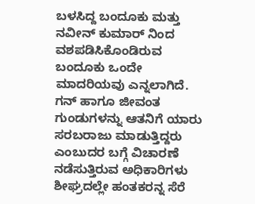ಬಳಸಿದ್ದ ಬಂದೂಕು ಮತ್ತು ನವೀನ್ ಕುಮಾರ್ ನಿಂದ ವಶಪಡಿಸಿಕೊಂಡಿರುವ ಬಂದೂಕು ಒಂದೇ ಮಾದರಿಯವು ಎನ್ನಲಾಗಿದೆ. ಗನ್ ಹಾಗೂ ಜೀವಂತ ಗುಂಡುಗಳನ್ನು ಆತನಿಗೆ ಯಾರು ಸರಬರಾಜು ಮಾಡುತ್ತಿದ್ದರು ಎಂಬುದರ ಬಗ್ಗೆ ವಿಚಾರಣೆ ನಡೆಸುತ್ತಿರುವ ಅಧಿಕಾರಿಗಳು ಶೀಘ್ರದಲ್ಲೇ ಹಂತಕರನ್ನ ಸೆರೆ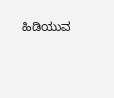ಹಿಡಿಯುವ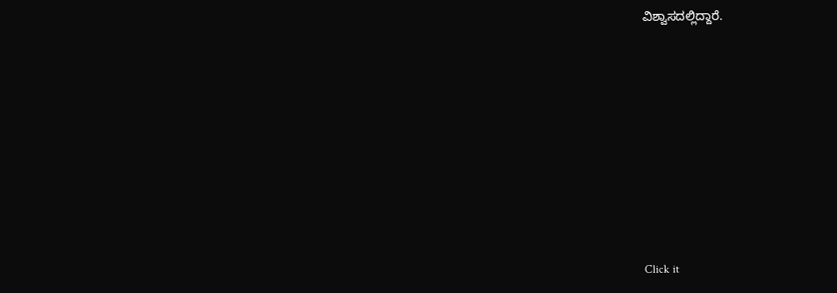ವಿಶ್ವಾಸದಲ್ಲಿದ್ದಾರೆ.












Click it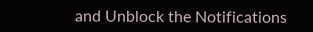and Unblock the Notifications